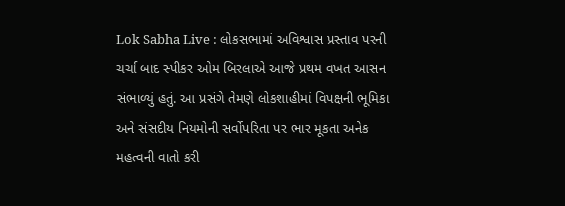Lok Sabha Live : લોકસભામાં અવિશ્વાસ પ્રસ્તાવ પરની ચર્ચા બાદ સ્પીકર ઓમ બિરલાએ આજે પ્રથમ વખત આસન સંભાળ્યું હતું. આ પ્રસંગે તેમણે લોકશાહીમાં વિપક્ષની ભૂમિકા અને સંસદીય નિયમોની સર્વોપરિતા પર ભાર મૂકતા અનેક મહત્વની વાતો કરી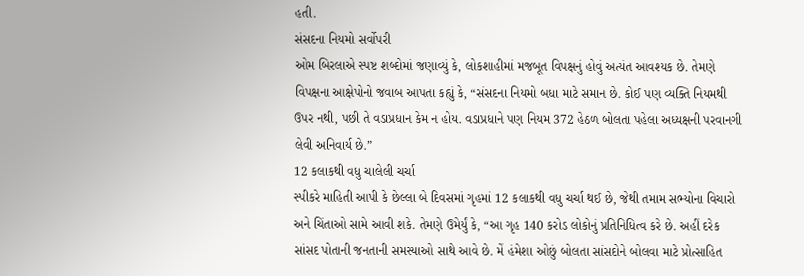હતી.
સંસદના નિયમો સર્વોપરી
ઓમ બિરલાએ સ્પષ્ટ શબ્દોમાં જણાવ્યું કે, લોકશાહીમાં મજબૂત વિપક્ષનું હોવું અત્યંત આવશ્યક છે. તેમણે વિપક્ષના આક્ષેપોનો જવાબ આપતા કહ્યું કે, “સંસદના નિયમો બધા માટે સમાન છે. કોઈ પણ વ્યક્તિ નિયમથી ઉપર નથી, પછી તે વડાપ્રધાન કેમ ન હોય. વડાપ્રધાને પણ નિયમ 372 હેઠળ બોલતા પહેલા અધ્યક્ષની પરવાનગી લેવી અનિવાર્ય છે.”
12 કલાકથી વધુ ચાલેલી ચર્ચા
સ્પીકરે માહિતી આપી કે છેલ્લા બે દિવસમાં ગૃહમાં 12 કલાકથી વધુ ચર્ચા થઈ છે, જેથી તમામ સભ્યોના વિચારો અને ચિંતાઓ સામે આવી શકે. તેમણે ઉમેર્યું કે, “આ ગૃહ 140 કરોડ લોકોનું પ્રતિનિધિત્વ કરે છે. અહીં દરેક સાંસદ પોતાની જનતાની સમસ્યાઓ સાથે આવે છે. મેં હંમેશા ઓછું બોલતા સાંસદોને બોલવા માટે પ્રોત્સાહિત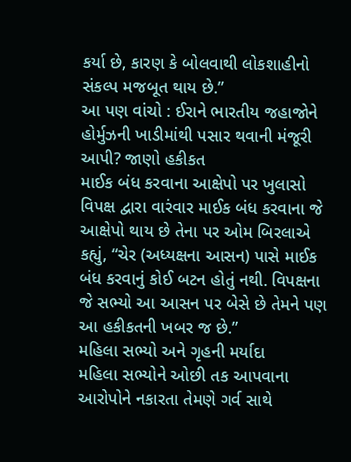કર્યા છે, કારણ કે બોલવાથી લોકશાહીનો સંકલ્પ મજબૂત થાય છે.”
આ પણ વાંચો : ઈરાને ભારતીય જહાજોને હોર્મુઝની ખાડીમાંથી પસાર થવાની મંજૂરી આપી? જાણો હકીકત
માઈક બંધ કરવાના આક્ષેપો પર ખુલાસો
વિપક્ષ દ્વારા વારંવાર માઈક બંધ કરવાના જે આક્ષેપો થાય છે તેના પર ઓમ બિરલાએ કહ્યું, “ચેર (અધ્યક્ષના આસન) પાસે માઈક બંધ કરવાનું કોઈ બટન હોતું નથી. વિપક્ષના જે સભ્યો આ આસન પર બેસે છે તેમને પણ આ હકીકતની ખબર જ છે.”
મહિલા સભ્યો અને ગૃહની મર્યાદા
મહિલા સભ્યોને ઓછી તક આપવાના આરોપોને નકારતા તેમણે ગર્વ સાથે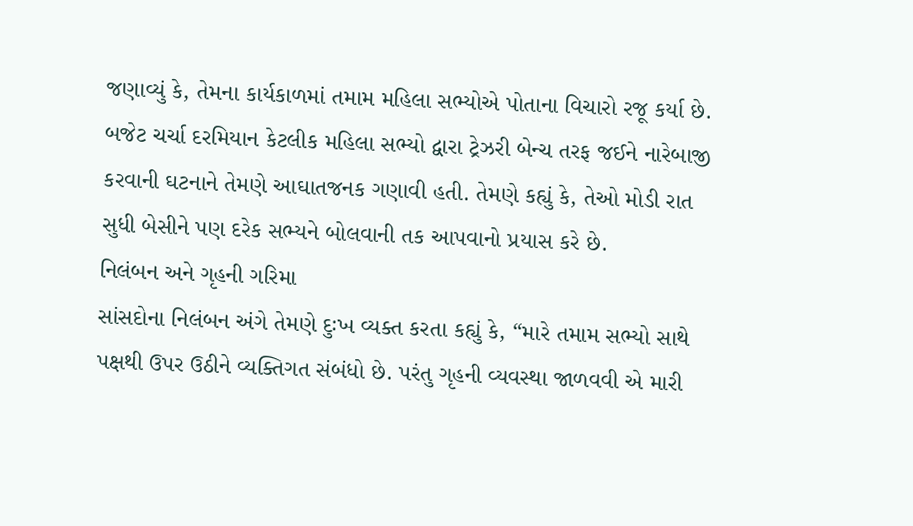જણાવ્યું કે, તેમના કાર્યકાળમાં તમામ મહિલા સભ્યોએ પોતાના વિચારો રજૂ કર્યા છે. બજેટ ચર્ચા દરમિયાન કેટલીક મહિલા સભ્યો દ્વારા ટ્રેઝરી બેન્ચ તરફ જઈને નારેબાજી કરવાની ઘટનાને તેમણે આઘાતજનક ગણાવી હતી. તેમણે કહ્યું કે, તેઓ મોડી રાત સુધી બેસીને પણ દરેક સભ્યને બોલવાની તક આપવાનો પ્રયાસ કરે છે.
નિલંબન અને ગૃહની ગરિમા
સાંસદોના નિલંબન અંગે તેમણે દુઃખ વ્યક્ત કરતા કહ્યું કે, “મારે તમામ સભ્યો સાથે પક્ષથી ઉપર ઉઠીને વ્યક્તિગત સંબંધો છે. પરંતુ ગૃહની વ્યવસ્થા જાળવવી એ મારી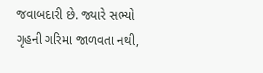જવાબદારી છે. જ્યારે સભ્યો ગૃહની ગરિમા જાળવતા નથી,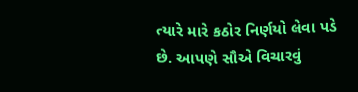ત્યારે મારે કઠોર નિર્ણયો લેવા પડે છે. આપણે સૌએ વિચારવું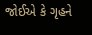જોઈએ કે ગૃહને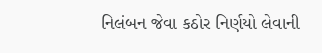નિલંબન જેવા કઠોર નિર્ણયો લેવાની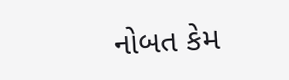નોબત કેમ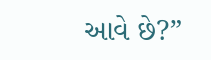આવે છે?”